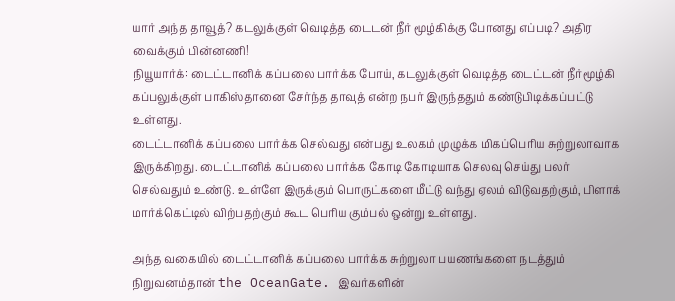யார் அந்த தாவூத்? கடலுக்குள் வெடித்த டைடன் நீர் மூழ்கிக்கு போனது எப்படி? அதிர வைக்கும் பின்னணி!
நியூயார்க்: டைட்டானிக் கப்பலை பார்க்க போய், கடலுக்குள் வெடித்த டைட்டன் நீர்மூழ்கி கப்பலுக்குள் பாகிஸ்தானை சேர்ந்த தாவுத் என்ற நபர் இருந்ததும் கண்டுபிடிக்கப்பட்டு உள்ளது.
டைட்டானிக் கப்பலை பார்க்க செல்வது என்பது உலகம் முழுக்க மிகப்பெரிய சுற்றுலாவாக இருக்கிறது. டைட்டானிக் கப்பலை பார்க்க கோடி கோடியாக செலவு செய்து பலர் செல்வதும் உண்டு. உள்ளே இருக்கும் பொருட்களை மீட்டு வந்து ஏலம் விடுவதற்கும், பிளாக் மார்க்கெட்டில் விற்பதற்கும் கூட பெரிய கும்பல் ஒன்று உள்ளது.

அந்த வகையில் டைட்டானிக் கப்பலை பார்க்க சுற்றுலா பயணங்களை நடத்தும் நிறுவனம்தான் the OceanGate. இவர்களின்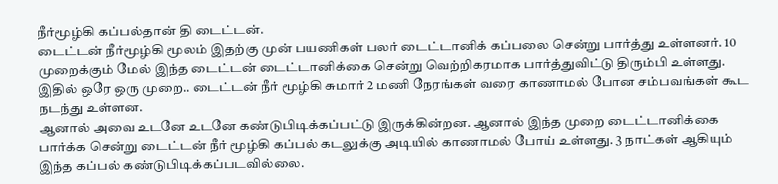நீர்மூழ்கி கப்பல்தான் தி டைட்டன்.
டைட்டன் நீர்மூழ்கி மூலம் இதற்கு முன் பயணிகள் பலர் டைட்டானிக் கப்பலை சென்று பார்த்து உள்ளனர். 10 முறைக்கும் மேல் இந்த டைட்டன் டைட்டானிக்கை சென்று வெற்றிகரமாக பார்த்துவிட்டு திரும்பி உள்ளது. இதில் ஒரே ஒரு முறை.. டைட்டன் நீர் மூழ்கி சுமார் 2 மணி நேரங்கள் வரை காணாமல் போன சம்பவங்கள் கூட நடந்து உள்ளன.
ஆனால் அவை உடனே உடனே கண்டுபிடிக்கப்பட்டு இருக்கின்றன. ஆனால் இந்த முறை டைட்டானிக்கை பார்க்க சென்று டைட்டன் நீர் மூழ்கி கப்பல் கடலுக்கு அடியில் காணாமல் போய் உள்ளது. 3 நாட்கள் ஆகியும் இந்த கப்பல் கண்டுபிடிக்கப்படவில்லை.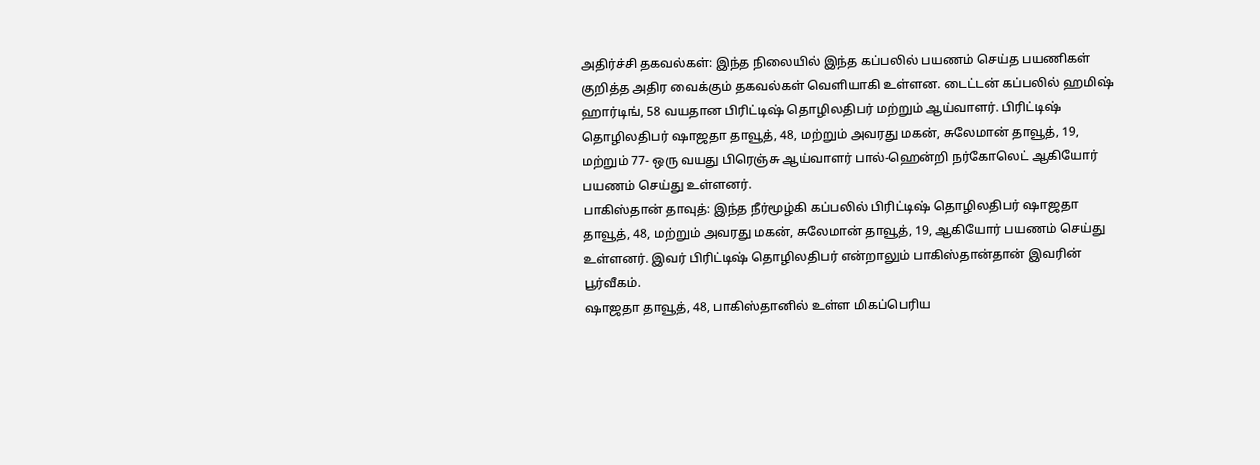அதிர்ச்சி தகவல்கள்: இந்த நிலையில் இந்த கப்பலில் பயணம் செய்த பயணிகள் குறித்த அதிர வைக்கும் தகவல்கள் வெளியாகி உள்ளன. டைட்டன் கப்பலில் ஹமிஷ் ஹார்டிங், 58 வயதான பிரிட்டிஷ் தொழிலதிபர் மற்றும் ஆய்வாளர். பிரிட்டிஷ் தொழிலதிபர் ஷாஜதா தாவூத், 48, மற்றும் அவரது மகன், சுலேமான் தாவூத், 19, மற்றும் 77- ஒரு வயது பிரெஞ்சு ஆய்வாளர் பால்-ஹென்றி நர்கோலெட் ஆகியோர் பயணம் செய்து உள்ளனர்.
பாகிஸ்தான் தாவுத்: இந்த நீர்மூழ்கி கப்பலில் பிரிட்டிஷ் தொழிலதிபர் ஷாஜதா தாவூத், 48, மற்றும் அவரது மகன், சுலேமான் தாவூத், 19, ஆகியோர் பயணம் செய்து உள்ளனர். இவர் பிரிட்டிஷ் தொழிலதிபர் என்றாலும் பாகிஸ்தான்தான் இவரின் பூர்வீகம்.
ஷாஜதா தாவூத், 48, பாகிஸ்தானில் உள்ள மிகப்பெரிய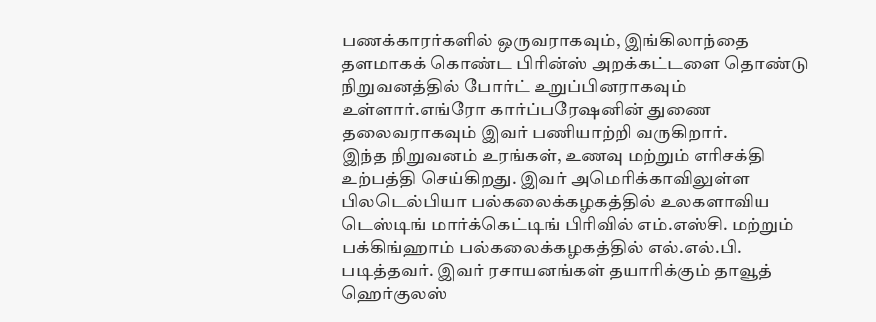பணக்காரர்களில் ஒருவராகவும், இங்கிலாந்தை தளமாகக் கொண்ட பிரின்ஸ் அறக்கட்டளை தொண்டு நிறுவனத்தில் போர்ட் உறுப்பினராகவும் உள்ளார்.எங்ரோ கார்ப்பரேஷனின் துணை தலைவராகவும் இவர் பணியாற்றி வருகிறார்.
இந்த நிறுவனம் உரங்கள், உணவு மற்றும் எரிசக்தி உற்பத்தி செய்கிறது. இவர் அமெரிக்காவிலுள்ள பிலடெல்பியா பல்கலைக்கழகத்தில் உலகளாவிய டெஸ்டிங் மார்க்கெட்டிங் பிரிவில் எம்.எஸ்சி. மற்றும் பக்கிங்ஹாம் பல்கலைக்கழகத்தில் எல்.எல்.பி. படித்தவர். இவர் ரசாயனங்கள் தயாரிக்கும் தாவூத் ஹெர்குலஸ்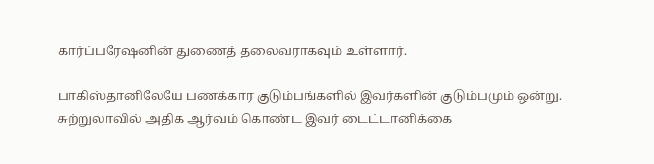கார்ப்பரேஷனின் துணைத் தலைவராகவும் உள்ளார்.

பாகிஸ்தானிலேயே பணக்கார குடும்பங்களில் இவர்களின் குடும்பமும் ஒன்று. சுற்றுலாவில் அதிக ஆர்வம் கொண்ட இவர் டைட்டானிக்கை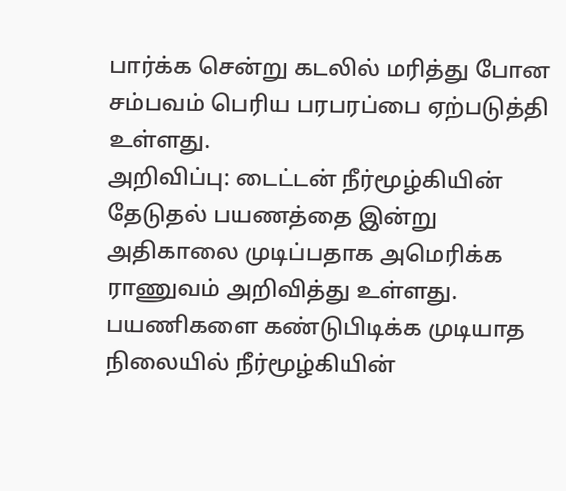பார்க்க சென்று கடலில் மரித்து போன சம்பவம் பெரிய பரபரப்பை ஏற்படுத்தி உள்ளது.
அறிவிப்பு: டைட்டன் நீர்மூழ்கியின் தேடுதல் பயணத்தை இன்று அதிகாலை முடிப்பதாக அமெரிக்க ராணுவம் அறிவித்து உள்ளது. பயணிகளை கண்டுபிடிக்க முடியாத நிலையில் நீர்மூழ்கியின்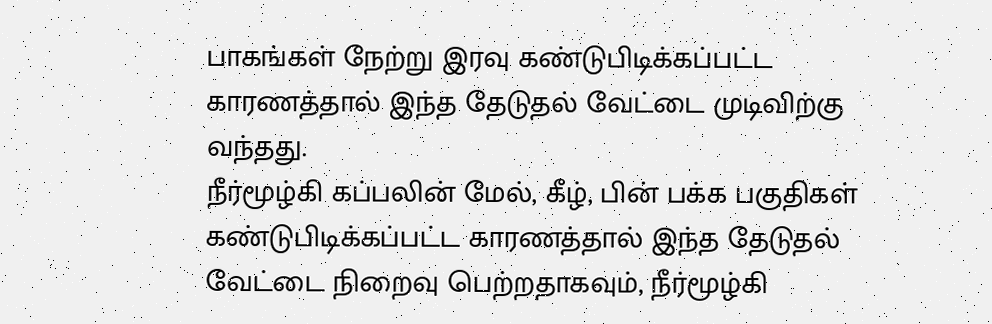பாகங்கள் நேற்று இரவு கண்டுபிடிக்கப்பட்ட காரணத்தால் இந்த தேடுதல் வேட்டை முடிவிற்கு வந்தது.
நீர்மூழ்கி கப்பலின் மேல், கீழ், பின் பக்க பகுதிகள் கண்டுபிடிக்கப்பட்ட காரணத்தால் இந்த தேடுதல் வேட்டை நிறைவு பெற்றதாகவும், நீர்மூழ்கி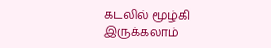கடலில் மூழ்கி இருக்கலாம்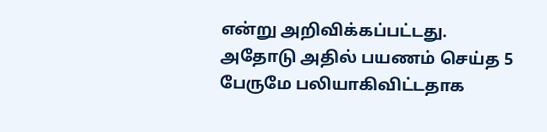என்று அறிவிக்கப்பட்டது. அதோடு அதில் பயணம் செய்த 5 பேருமே பலியாகிவிட்டதாக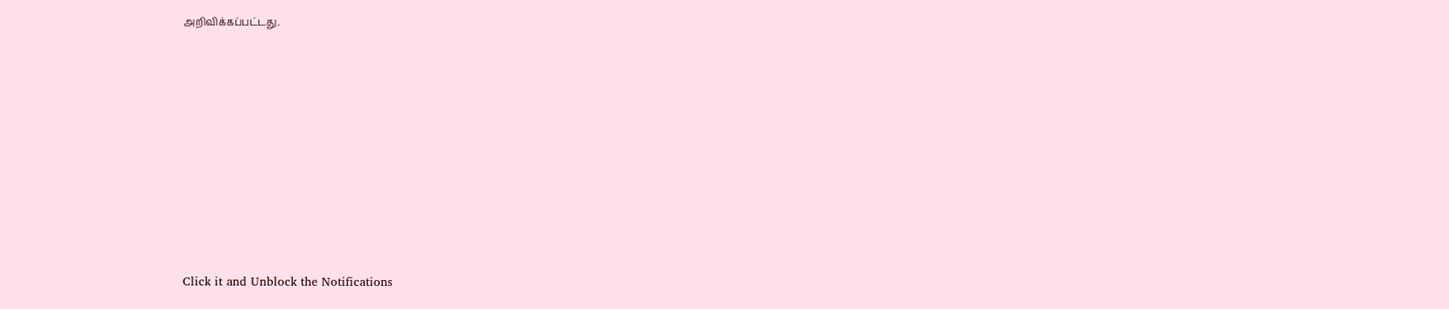அறிவிக்கப்பட்டது.













Click it and Unblock the Notifications